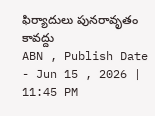ఫిర్యాదులు పునరావృతం కావద్దు
ABN , Publish Date - Jun 15 , 2026 | 11:45 PM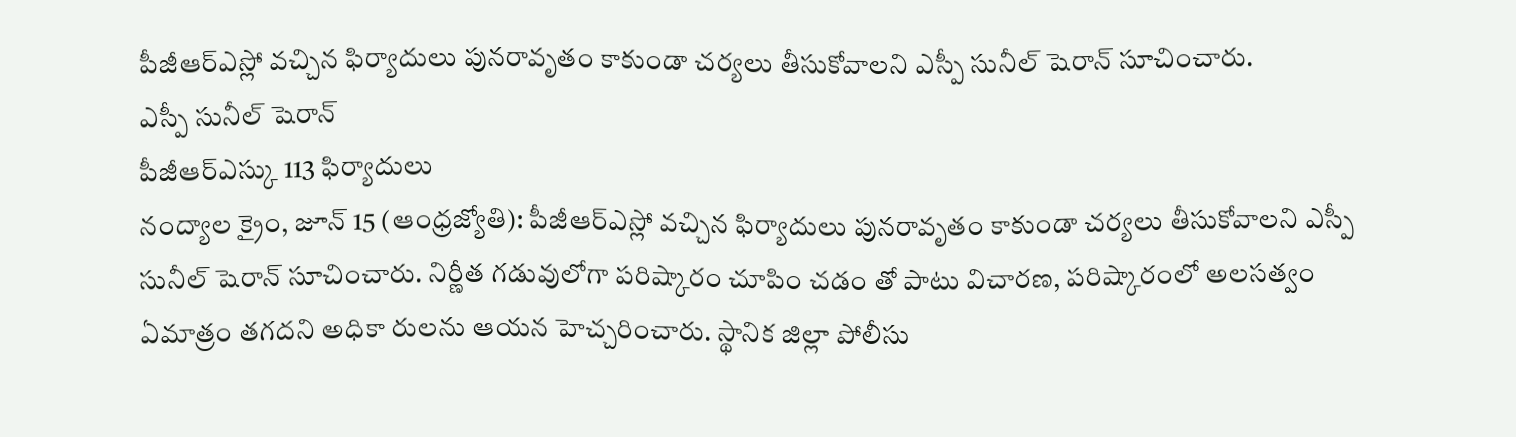పీజీఆర్ఎస్లో వచ్చిన ఫిర్యాదులు పునరావృతం కాకుండా చర్యలు తీసుకోవాలని ఎస్పీ సునీల్ షెరాన్ సూచించారు.
ఎస్పీ సునీల్ షెరాన్
పీజీఆర్ఎస్కు 113 ఫిర్యాదులు
నంద్యాల క్రైం, జూన్ 15 (ఆంధ్రజ్యోతి): పీజీఆర్ఎస్లో వచ్చిన ఫిర్యాదులు పునరావృతం కాకుండా చర్యలు తీసుకోవాలని ఎస్పీ సునీల్ షెరాన్ సూచించారు. నిర్ణీత గడువులోగా పరిష్కారం చూపిం చడం తో పాటు విచారణ, పరిష్కారంలో అలసత్వం ఏమాత్రం తగదని అధికా రులను ఆయన హెచ్చరించారు. స్థానిక జిల్లా పోలీసు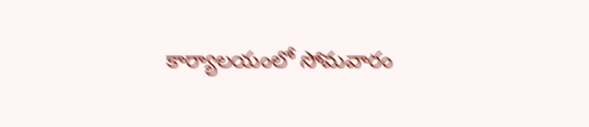కార్యాలయంలో సోమవారం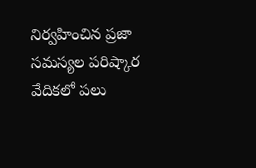నిర్వహించిన ప్రజా సమస్యల పరిష్కార వేదికలో పలు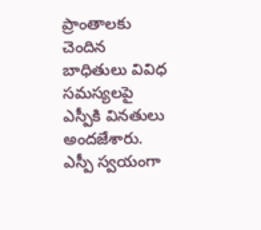ప్రాంతాలకు చెందిన బాధితులు వివిధ సమస్యలపై ఎస్పీకి వినతులు అందజేశారు. ఎస్పీ స్వయంగా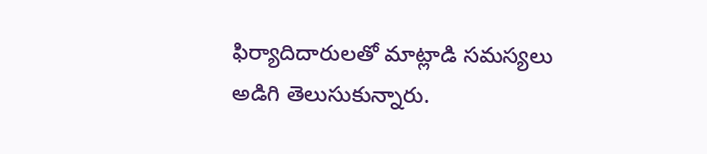ఫిర్యాదిదారులతో మాట్లాడి సమస్యలు అడిగి తెలుసుకున్నారు.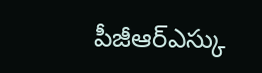పీజీఆర్ఎస్కు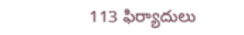113 ఫిర్యాదులు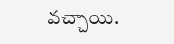వచ్చాయి.